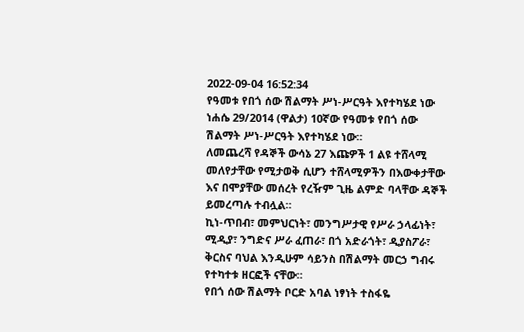2022-09-04 16:52:34
የዓመቱ የበጎ ሰው ሽልማት ሥነ-ሥርዓት እየተካሄደ ነው
ነሐሴ 29/2014 (ዋልታ) 10ኛው የዓመቱ የበጎ ሰው ሽልማት ሥነ-ሥርዓት እየተካሄደ ነው።
ለመጨረሻ የዳኞች ውሳኔ 27 እጩዎች 1 ልዩ ተሸላሚ መለየታቸው የሚታወቅ ሲሆን ተሸላሚዎችን በእውቀታቸው እና በሞያቸው መሰረት የረዥም ጊዜ ልምድ ባላቸው ዳኞች ይመረጣሉ ተብሏል።
ኪነ-ጥበብ፣ መምህርነት፣ መንግሥታዊ የሥራ ኃላፊነት፣ ሚዲያ፣ ንግድና ሥራ ፈጠራ፣ በጎ አድራጎት፣ ዲያስፖራ፣ ቅርስና ባህል እንዲሁም ሳይንስ በሽልማት መርኃ ግብሩ የተካተቱ ዘርፎች ናቸው።
የበጎ ሰው ሽልማት ቦርድ አባል ነፃነት ተስፋዬ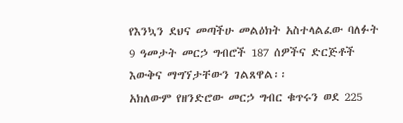የእንኳን ደህና መጣችሁ መልዕክት አስተላልፈው ባለፉት 9 ዓመታት መርኃ ግብሮች 187 ሰዎችና ድርጅቶች እውቅና ማግኘታቸውን ገልጸዋል፡፡
አክለውም የዘንድሮው መርኃ ግብር ቁጥሩን ወደ 225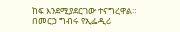ከፍ እንደሚያደርገው ተናግረዋል።
በመርኃ ግብሩ የኢፌዲሪ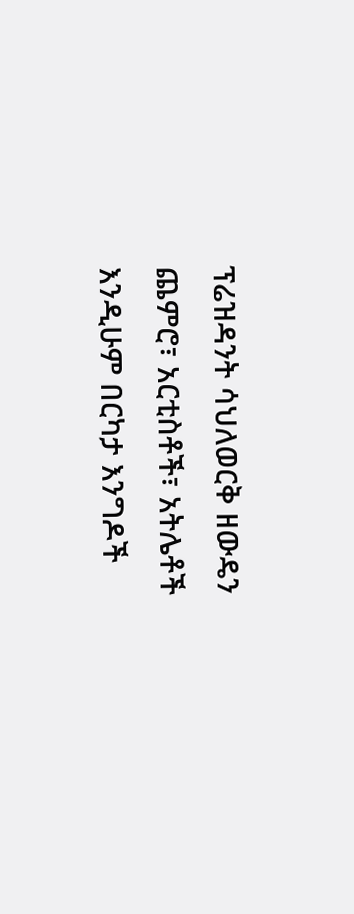ፕሬዝዳንት ሳህለወርቅ ዘውዴን ጨምሮ፣ አርቲስቶች፣ አትሌቶች እንዲሁም በርካታ እንግዶች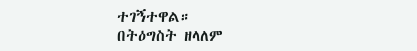ተገኝተዋል።
በትዕግስት ዘላለም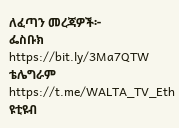ለፈጣን መረጃዎች፦
ፌስቡክ https://bit.ly/3Ma7QTW
ቴሌግራም https://t.me/WALTA_TV_Eth
ዩቲዩብ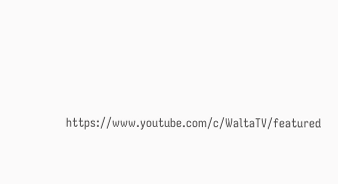https://www.youtube.com/c/WaltaTV/featured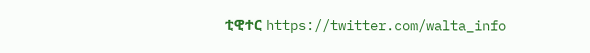ቲዊተር https://twitter.com/walta_info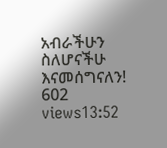አብራችሁን ስለሆናችሁ እናመሰግናለን!
602 views13:52